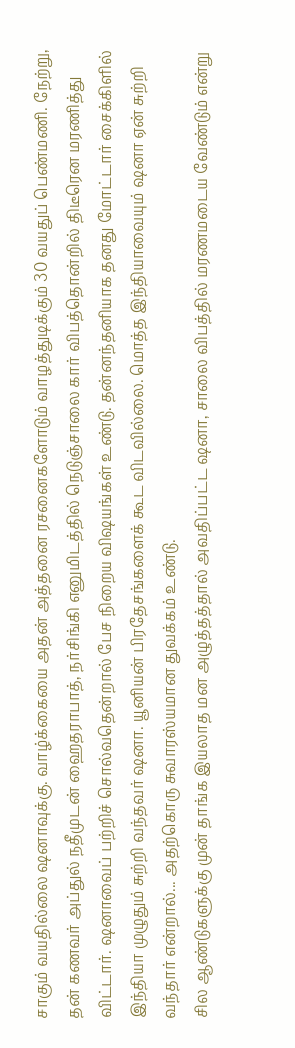சாகும் வயதில்லை ஷனாவுக்கு. வாழ்க்கையை அதன் அத்தனை ரசனைகளோடும் வாழத்துடிக்கும் 30 வயதுப் பெண்மணி. நேற்று, தன் கணவர் அப்துல் நதீமுடன் ஹைதராபாத், நர்சிங்கி எனுமிடத்தில் நெடுஞ்சாலை கார் விபத்தொன்றில் திடீரென மரணித்து விட்டார். ஷனாவைப் பற்றிச் சொல்வதென்றால் பேச நிறைய விஷயங்கள் உண்டு. தன்னந்தனியாக தனது மோட்டார் சைக்கிளில் இந்தியா முழுதும் சுற்றி வந்தவர் ஷனா. யூனியன் பிரதேசங்களைக் கூட விடவில்லை. மொத்த இந்தியாவையும் ஷனா ஏன் சுற்றி வந்தார் என்றால்... அதற்கொரு சுவாரஸ்யமான துவக்கம் உண்டு.
சில ஆண்டுகளுக்கு முன் தாங்க இயலாத மன அழுத்தத்தால் அவதிப்பட்ட ஷனா, சாலை விபத்தில் மரணமடைய வேண்டும் என்று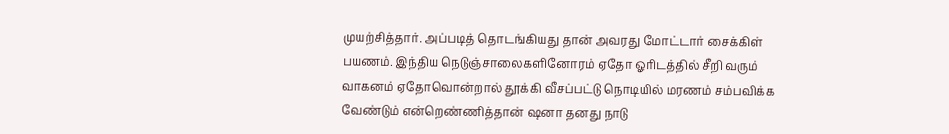முயற்சித்தார். அப்படித் தொடங்கியது தான் அவரது மோட்டார் சைக்கிள் பயணம். இந்திய நெடுஞ்சாலைகளினோரம் ஏதோ ஓரிடத்தில் சீறி வரும் வாகனம் ஏதோவொன்றால் தூக்கி வீசப்பட்டு நொடியில் மரணம் சம்பவிக்க வேண்டும் என்றெண்ணித்தான் ஷனா தனது நாடு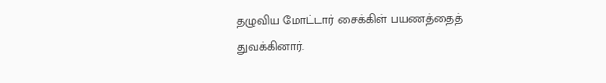தழுவிய மோட்டார் சைக்கிள் பயணத்தைத் துவக்கினார்.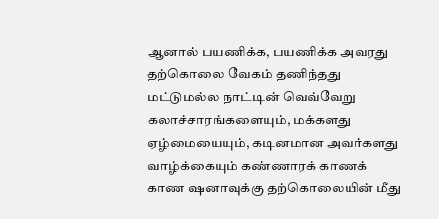ஆனால் பயணிக்க, பயணிக்க அவரது தற்கொலை வேகம் தணிந்தது மட்டுமல்ல நாட்டின் வெவ்வேறு கலாச்சாரங்களையும், மக்களது ஏழ்மையையும், கடினமான அவர்களது வாழ்க்கையும் கண்ணாரக் காணக் காண ஷனாவுக்கு தற்கொலையின் மீது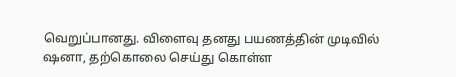வெறுப்பானது. விளைவு தனது பயணத்தின் முடிவில் ஷனா, தற்கொலை செய்து கொள்ள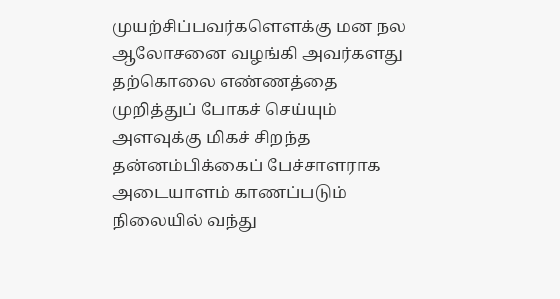முயற்சிப்பவர்களௌக்கு மன நல ஆலோசனை வழங்கி அவர்களது தற்கொலை எண்ணத்தை முறித்துப் போகச் செய்யும் அளவுக்கு மிகச் சிறந்த தன்னம்பிக்கைப் பேச்சாளராக அடையாளம் காணப்படும் நிலையில் வந்து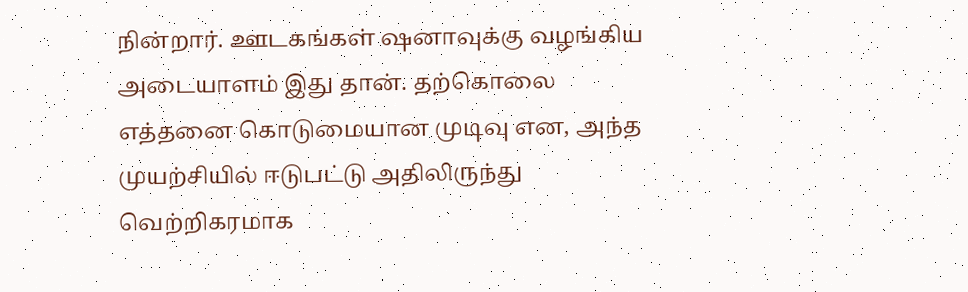நின்றார். ஊடகங்கள் ஷனாவுக்கு வழங்கிய அடையாளம் இது தான். தற்கொலை எத்தனை கொடுமையான முடிவு என, அந்த முயற்சியில் ஈடுபட்டு அதிலிருந்து வெற்றிகரமாக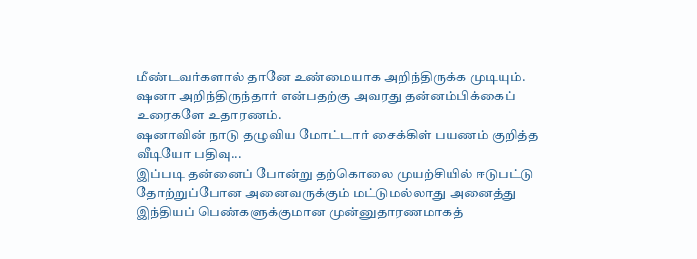மீண்டவர்களால் தானே உண்மையாக அறிந்திருக்க முடியும். ஷனா அறிந்திருந்தார் என்பதற்கு அவரது தன்னம்பிக்கைப் உரைகளே உதாரணம்.
ஷனாவின் நாடு தழுவிய மோட்டார் சைக்கிள் பயணம் குறித்த வீடியோ பதிவு...
இப்படி தன்னைப் போன்று தற்கொலை முயற்சியில் ஈடுபட்டு தோற்றுப்போன அனைவருக்கும் மட்டுமல்லாது அனைத்து இந்தியப் பெண்களுக்குமான முன்னுதாரணமாகத்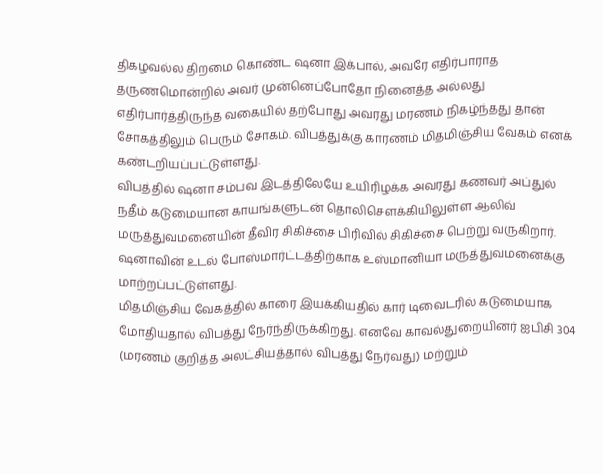திகழவல்ல திறமை கொண்ட ஷனா இக்பால், அவரே எதிர்பாராத தருணமொன்றில் அவர் முன்னெப்போதோ நினைத்த அல்லது எதிர்பார்த்திருந்த வகையில் தற்போது அவரது மரணம் நிகழ்ந்தது தான் சோகத்திலும் பெரும் சோகம். விபத்துக்கு காரணம் மிதமிஞ்சிய வேகம் எனக் கண்டறியப்பட்டுள்ளது.
விபத்தில் ஷனா சம்பவ இடத்திலேயே உயிரிழக்க அவரது கணவர் அப்துல் நதீம் கடுமையான காயங்களுடன் தொலிசெளக்கியிலுள்ள ஆலிவ் மருத்துவமனையின் தீவிர சிகிச்சை பிரிவில் சிகிச்சை பெற்று வருகிறார். ஷனாவின் உடல் போஸ்மார்ட்டத்திற்காக உஸ்மானியா மருத்துவமனைக்கு மாற்றப்பட்டுள்ளது.
மிதமிஞ்சிய வேகத்தில் காரை இயக்கியதில் கார் டிவைடரில் கடுமையாக மோதியதால் விபத்து நேர்ந்திருக்கிறது. எனவே காவல்துறையினர் ஐபிசி 304 (மரணம் குறித்த அலட்சியத்தால் விபத்து நேர்வது) மற்றும்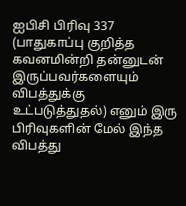ஐபிசி பிரிவு 337 (பாதுகாப்பு குறித்த கவனமின்றி தன்னுடன் இருப்பவர்களையும் விபத்துக்கு உட்படுத்துதல்) எனும் இரு பிரிவுகளின் மேல் இந்த விபத்து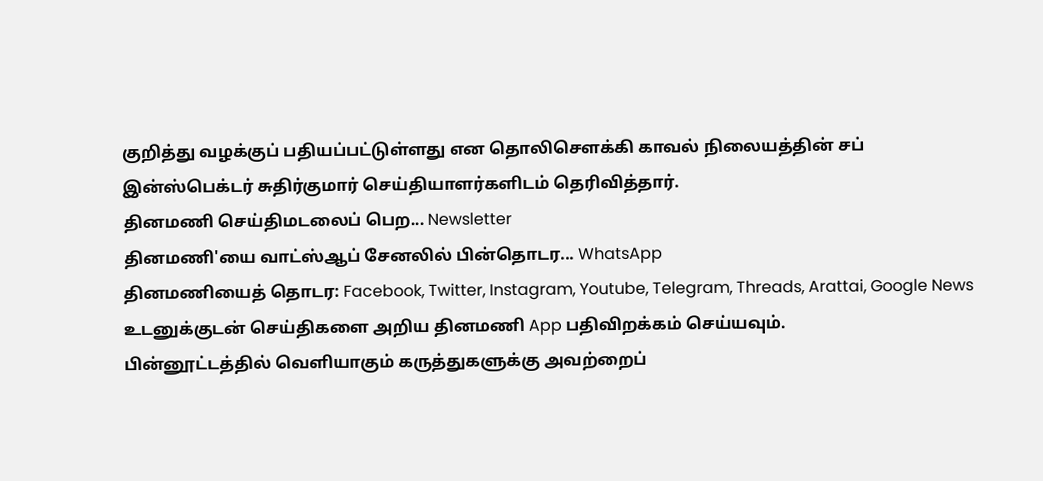குறித்து வழக்குப் பதியப்பட்டுள்ளது என தொலிசெளக்கி காவல் நிலையத்தின் சப் இன்ஸ்பெக்டர் சுதிர்குமார் செய்தியாளர்களிடம் தெரிவித்தார்.
தினமணி செய்திமடலைப் பெற... Newsletter
தினமணி'யை வாட்ஸ்ஆப் சேனலில் பின்தொடர... WhatsApp
தினமணியைத் தொடர: Facebook, Twitter, Instagram, Youtube, Telegram, Threads, Arattai, Google News
உடனுக்குடன் செய்திகளை அறிய தினமணி App பதிவிறக்கம் செய்யவும்.
பின்னூட்டத்தில் வெளியாகும் கருத்துகளுக்கு அவற்றைப்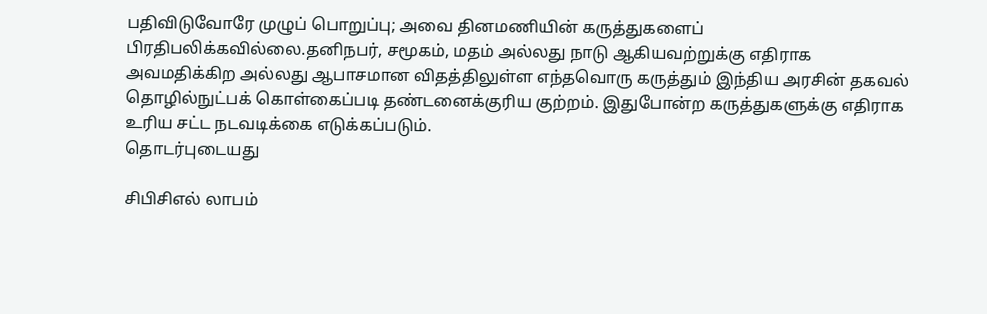பதிவிடுவோரே முழுப் பொறுப்பு; அவை தினமணியின் கருத்துகளைப் பிரதிபலிக்கவில்லை.தனிநபர், சமூகம், மதம் அல்லது நாடு ஆகியவற்றுக்கு எதிராக அவமதிக்கிற அல்லது ஆபாசமான விதத்திலுள்ள எந்தவொரு கருத்தும் இந்திய அரசின் தகவல் தொழில்நுட்பக் கொள்கைப்படி தண்டனைக்குரிய குற்றம். இதுபோன்ற கருத்துகளுக்கு எதிராக உரிய சட்ட நடவடிக்கை எடுக்கப்படும்.
தொடர்புடையது

சிபிசிஎல் லாபம்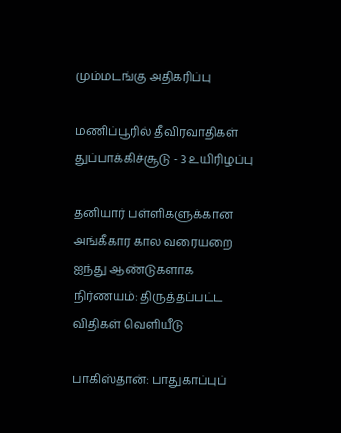மும்மடங்கு அதிகரிப்பு

மணிப்பூரில் தீவிரவாதிகள் துப்பாக்கிச்சூடு - 3 உயிரிழப்பு

தனியார் பள்ளிகளுக்கான அங்கீகார கால வரையறை ஐந்து ஆண்டுகளாக நிர்ணயம்: திருத்தப்பட்ட விதிகள் வெளியீடு

பாகிஸ்தான்: பாதுகாப்புப்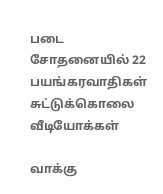படை சோதனையில் 22 பயங்கரவாதிகள் சுட்டுக்கொலை
வீடியோக்கள்

வாக்கு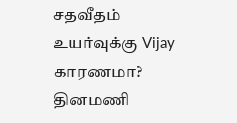சதவீதம் உயர்வுக்கு Vijay காரணமா?
தினமணி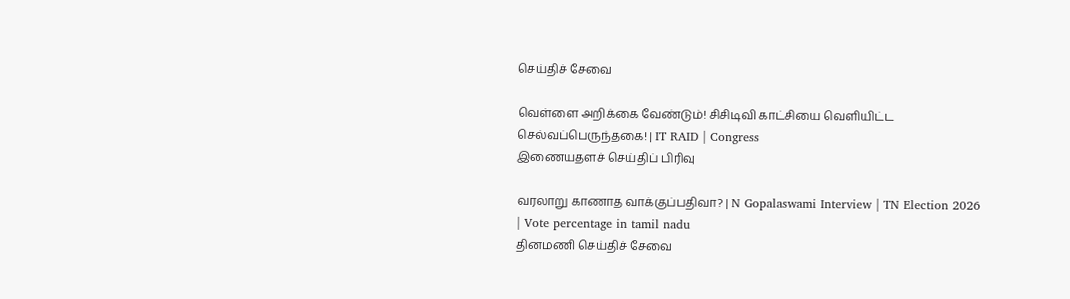செய்திச் சேவை

வெள்ளை அறிக்கை வேண்டும்! சிசிடிவி காட்சியை வெளியிட்ட செல்வப்பெருந்தகை! | IT RAID | Congress
இணையதளச் செய்திப் பிரிவு

வரலாறு காணாத வாக்குப்பதிவா? | N Gopalaswami Interview | TN Election 2026 | Vote percentage in tamil nadu
தினமணி செய்திச் சேவை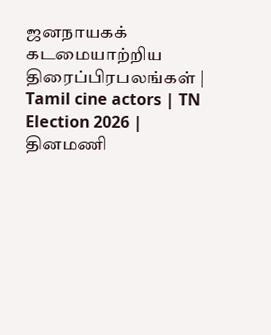ஜனநாயகக் கடமையாற்றிய திரைப்பிரபலங்கள் | Tamil cine actors | TN Election 2026 |
தினமணி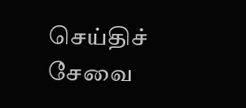செய்திச் சேவை